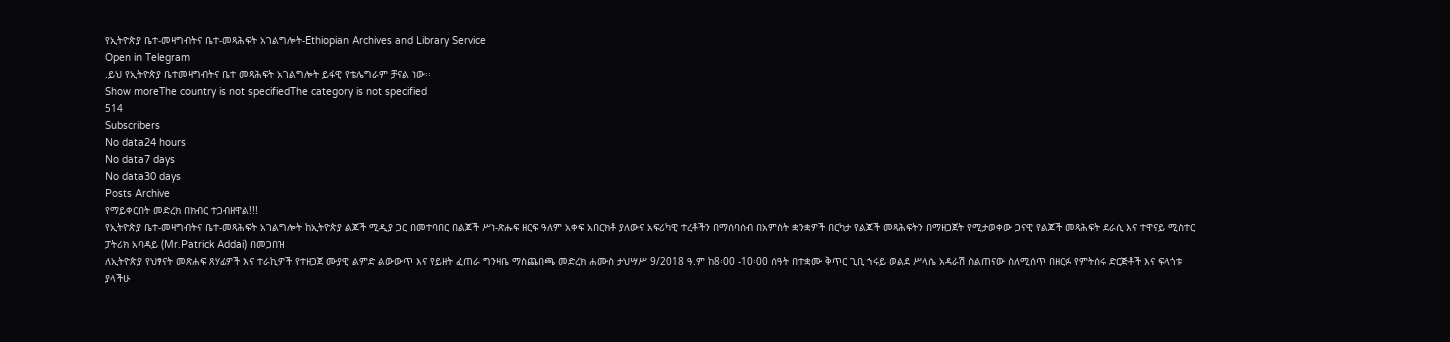የኢትዮጵያ ቤተ-መዛግብትና ቤተ-መጻሕፍት አገልግሎት-Ethiopian Archives and Library Service
Open in Telegram
.ይህ የኢትዮጵያ ቤተመዛግብትና ቤተ መጻሕፍት አገልግሎት ይፋዊ የቴሌግራም ቻናል ነው፡፡
Show moreThe country is not specifiedThe category is not specified
514
Subscribers
No data24 hours
No data7 days
No data30 days
Posts Archive
የማይቀርበት መድረክ በክብር ተጋብዘዋል!!!
የኢትዮጵያ ቤተ-መዛግብትና ቤተ-መጻሕፍት አገልግሎት ከኢትዮጵያ ልጆች ሚዲያ ጋር በመተባበር በልጆች ሥነ-ጽሑፍ ዘርፍ ዓለም አቀፍ አበርክቶ ያለውና አፍሪካዊ ተረቶችን በማሰባሰብ በአምስት ቋንቋዎች በርካታ የልጆች መጻሕፍትን በማዘጋጀት የሚታወቀው ጋናዊ የልጆች መጻሕፍት ደራሲ እና ተዋናይ ሚስተር ፓትሪክ አባዳይ (Mr.Patrick Addai) በመጋበዝ
ለኢትዮጵያ የህፃናት መጽሐፍ ጸሃፊዎች እና ተራኪዎች የተዘጋጀ ሙያዊ ልምድ ልውውጥ እና የይዘት ፈጠራ ግንዛቤ ማስጨበጫ መድረክ ሐሙስ ታህሣሥ 9/2018 ዓ.ም ከ8፡00 -10፡00 ሰዓት በተቋሙ ቅጥር ጊቢ ኀሩይ ወልደ ሥላሴ አዳራሽ ስልጠናው ስለሚሰጥ በዘርፉ የምትሰሩ ድርጅቶች እና ፍላጎቱ ያላችሁ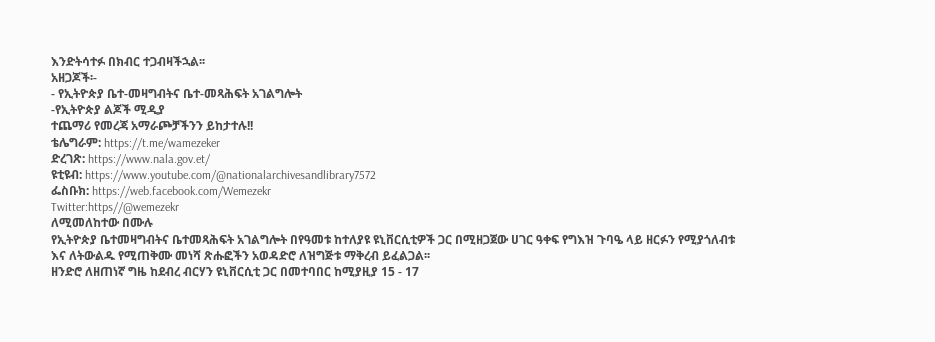እንድትሳተፉ በክብር ተጋብዛችኋል፡፡
አዘጋጆች፡-
- የኢትዮጵያ ቤተ-መዛግብትና ቤተ-መጻሕፍት አገልግሎት
-የኢትዮጵያ ልጆች ሚዲያ
ተጨማሪ የመረጃ አማራጮቻችንን ይከታተሉ!!
ቴሌግራም: https://t.me/wamezeker
ድረገጽ: https://www.nala.gov.et/
ዩቲዩብ: https://www.youtube.com/@nationalarchivesandlibrary7572
ፌስቡክ: https://web.facebook.com/Wemezekr
Twitter:https//@wemezekr
ለሚመለከተው በሙሉ
የኢትዮጵያ ቤተመዛግብትና ቤተመጻሕፍት አገልግሎት በየዓመቱ ከተለያዩ ዩኒቨርሲቲዎች ጋር በሚዘጋጀው ሀገር ዓቀፍ የግእዝ ጉባዔ ላይ ዘርፉን የሚያጎለብቱ እና ለትውልዱ የሚጠቅሙ መነሻ ጽሑፎችን አወዳድሮ ለዝግጅቱ ማቅረብ ይፈልጋል፡፡
ዘንድሮ ለዘጠነኛ ግዜ ከደብረ ብርሃን ዩኒቨርሲቲ ጋር በመተባበር ከሚያዚያ 15 - 17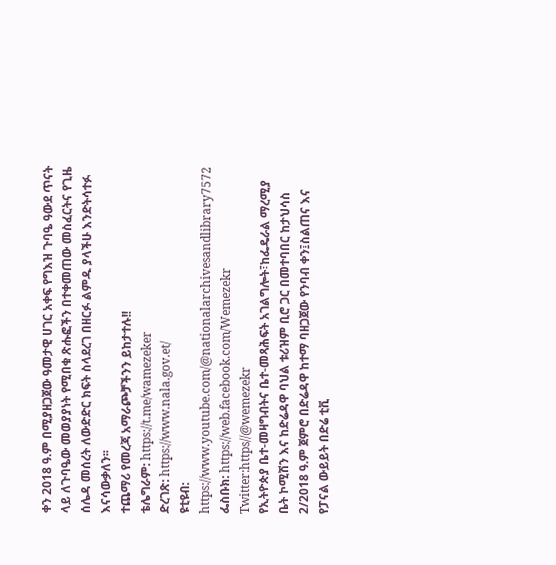ቀን 2018 ዓ.ም በሚያዘጋጀው ዓመታዊ ሀገር አቀፍ የግእዝ ጉባዔ ዓውደ ጥናት ላይ ለጉባዔው መወያያነት የሚበቁ ጽሑፎችን በተቀመጠው መስፈርትና የጊዜ ሰሌዳ መሰረት ለውድድር ክፍት ስላደረገ በዘርፉ ልምዱ ያላችሁ እንድትሳተፉ እናሳውቃለን፡፡
ተጨማሪ የመረጃ አማራጮቻችንን ይከታተሉ!!
ቴሌግራም: https://t.me/wamezeker
ድረገጽ: https://www.nala.gov.et/
ዩቲዩብ: https://www.youtube.com/@nationalarchivesandlibrary7572
ፌስቡክ: https://web.facebook.com/Wemezekr
Twitter:https//@wemezekr
የኢትዮጵያ ቤተ-መዛግብትና ቤተ-መጻሕፍት አገልግሎት፣ከፌዴራል ማረሚያ ቤት ኮሚሽን እና ከድሬዳዋ ባህል ቱሪዝም ቢሮ ጋር በመተባበር ከታህሳስ 2/2018 ዓ.ም ጀምሮ በድሬዳዋ ከተማ ባዘጋጀው የንባብ ቀን፤ስልጠና እና የፓናል ውይይት በድሬ ቲቪ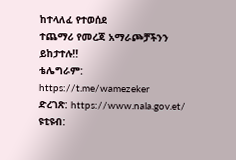ከተላለፈ የተወሰደ
ተጨማሪ የመረጃ አማራጮቻችንን ይከታተሉ!!
ቴሌግራም: https://t.me/wamezeker
ድረገጽ: https://www.nala.gov.et/
ዩቲዩብ: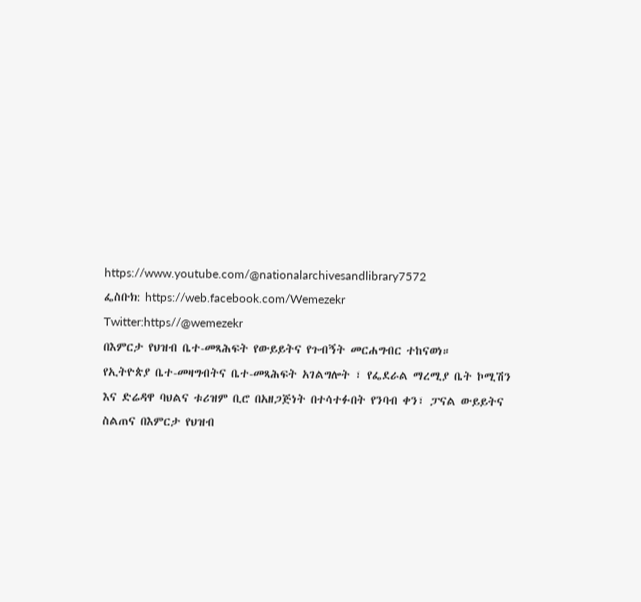https://www.youtube.com/@nationalarchivesandlibrary7572
ፌስቡክ: https://web.facebook.com/Wemezekr
Twitter:https//@wemezekr
በእምርታ የህዝብ ቤተ-መጻሕፍት የውይይትና የጉብኝት መርሐግብር ተከናወነ።
የኢትዮጵያ ቤተ-መዛግብትና ቤተ-መጻሕፍት አገልግሎት ፣ የፌደራል ማረሚያ ቤት ኮሚሽን እና ድሬዳዋ ባህልና ቱሪዝም ቢሮ በአዘጋጅነት በተሳተፉበት የንባብ ቀን፣ ፓናል ውይይትና ስልጠና በእምርታ የህዝብ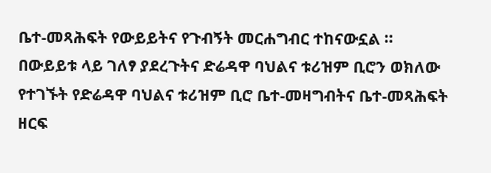ቤተ-መጻሕፍት የውይይትና የጉብኝት መርሐግብር ተከናውኗል ።
በውይይቱ ላይ ገለፃ ያደረጉትና ድሬዳዋ ባህልና ቱሪዝም ቢሮን ወክለው የተገኙት የድሬዳዋ ባህልና ቱሪዝም ቢሮ ቤተ-መዛግብትና ቤተ-መጻሕፍት ዘርፍ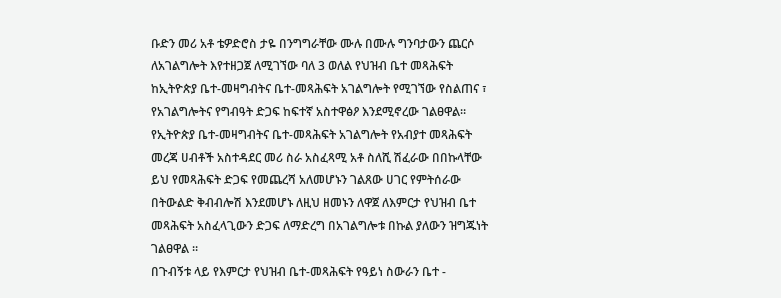ቡድን መሪ አቶ ቴዎድሮስ ታዬ በንግግራቸው ሙሉ በሙሉ ግንባታውን ጨርሶ ለአገልግሎት እየተዘጋጀ ለሚገኘው ባለ 3 ወለል የህዝብ ቤተ መጻሕፍት ከኢትዮጵያ ቤተ-መዛግብትና ቤተ-መጻሕፍት አገልግሎት የሚገኘው የስልጠና ፣ የአገልግሎትና የግብዓት ድጋፍ ከፍተኛ አስተዋፅዖ እንደሚኖረው ገልፀዋል።
የኢትዮጵያ ቤተ-መዛግብትና ቤተ-መጻሕፍት አገልግሎት የአብያተ መጻሕፍት መረጃ ሀብቶች አስተዳደር መሪ ስራ አስፈጻሚ አቶ ስለሺ ሽፈራው በበኩላቸው ይህ የመጻሕፍት ድጋፍ የመጨረሻ አለመሆኑን ገልጸው ሀገር የምትሰራው በትውልድ ቅብብሎሽ እንደመሆኑ ለዚህ ዘመኑን ለዋጀ ለእምርታ የህዝብ ቤተ መጻሕፍት አስፈላጊውን ድጋፍ ለማድረግ በአገልግሎቱ በኩል ያለውን ዝግጁነት ገልፀዋል ።
በጉብኝቱ ላይ የእምርታ የህዝብ ቤተ-መጻሕፍት የዓይነ ስውራን ቤተ -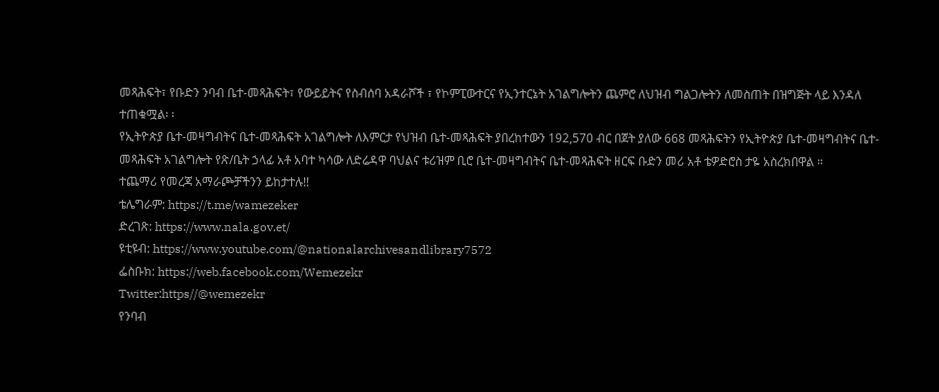መጻሕፍት፣ የቡድን ንባብ ቤተ-መጻሕፍት፣ የውይይትና የስብሰባ አዳራሾች ፣ የኮምፒውተርና የኢንተርኔት አገልግሎትን ጨምሮ ለህዝብ ግልጋሎትን ለመስጠት በዝግጅት ላይ እንዳለ ተጠቁሟል፡ ፡
የኢትዮጵያ ቤተ-መዛግብትና ቤተ-መጻሕፍት አገልግሎት ለእምርታ የህዝብ ቤተ-መጻሕፍት ያበረከተውን 192,570 ብር በጀት ያለው 668 መጻሕፍትን የኢትዮጵያ ቤተ-መዛግብትና ቤተ-መጻሕፍት አገልግሎት የጽ/ቤት ኃላፊ አቶ አባተ ካሳው ለድሬዳዋ ባህልና ቱሪዝም ቢሮ ቤተ-መዛግብትና ቤተ-መጻሕፍት ዘርፍ ቡድን መሪ አቶ ቴዎድሮስ ታዬ አስረክበዋል ።
ተጨማሪ የመረጃ አማራጮቻችንን ይከታተሉ!!
ቴሌግራም: https://t.me/wamezeker
ድረገጽ: https://www.nala.gov.et/
ዩቲዩብ: https://www.youtube.com/@nationalarchivesandlibrary7572
ፌስቡክ: https://web.facebook.com/Wemezekr
Twitter:https//@wemezekr
የንባብ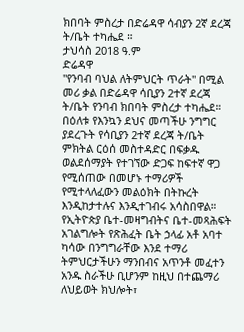ክበባት ምስረታ በድሬዳዋ ሳብያን 2ኛ ደረጃ ት/ቤት ተካሔደ ።
ታህሳስ 2018 ዓ.ም
ድሬዳዋ
"የንባብ ባህል ለትምህርት ጥራት" በሚል መሪ ቃል በድሬዳዋ ሳቢያን 2ተኛ ደረጃ ት/ቤት የንባብ ክበባት ምስረታ ተካሔደ።
በዕለቱ የእንኳን ደህና መጣችሁ ንግግር ያደረጉት የሳቢያን 2ተኛ ደረጃ ት/ቤት ምክትል ርዕሰ መስተዳድር በፍቃዱ ወልደሰማያት የተገኘው ድጋፍ ከፍተኛ ዋጋ የሚሰጠው በመሆኑ ተማሪዎች የሚተላለፈውን መልዕክት በትኩረት እንዲከታተሉና እንዲተገብሩ አሳስበዋል።
የኢትዮጵያ ቤተ-መዛግብትና ቤተ-መጻሕፍት አገልግሎት የጽሕፈት ቤት ኃላፊ አቶ አባተ ካሳው በንግግራቸው እንደ ተማሪ ትምህርታችሁን ማንበብና አጥንቶ መፈተን አንዱ ስራችሁ ቢሆንም ከዚህ በተጨማሪ ለህይወት ክህሎት፣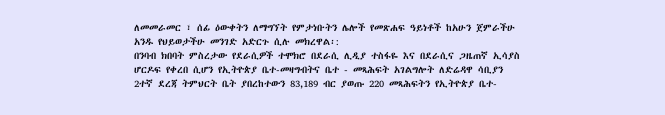ለመመራመር ፣ ሰፊ ዕውቀትን ለማግኘት የምታነቡትን ሌሎች የመጽሐፍ ዓይነቶች ከአሁን ጀምራችሁ አንዱ የህይወታችሁ መንገድ አድርጉ ሲሉ መክረዋል፡:
በንባብ ክበባት ምስረታው የደራሲዎች ተሞክሮ በደራሲ ሊዲያ ተስፋዬ እና በደራሲና ጋዜጠኛ ኢሳያስ ሆርዶፍ የቀረበ ሲሆን የኢትዮጵያ ቤተ-መዛግብትና ቤተ - መጻሕፍት አገልግሎት ለድሬዳዋ ሳቢያን 2ተኛ ደረጃ ትምህርት ቤት ያበረከተውን 83,189 ብር ያወጡ 220 መጻሕፍትን የኢትዮጵያ ቤተ-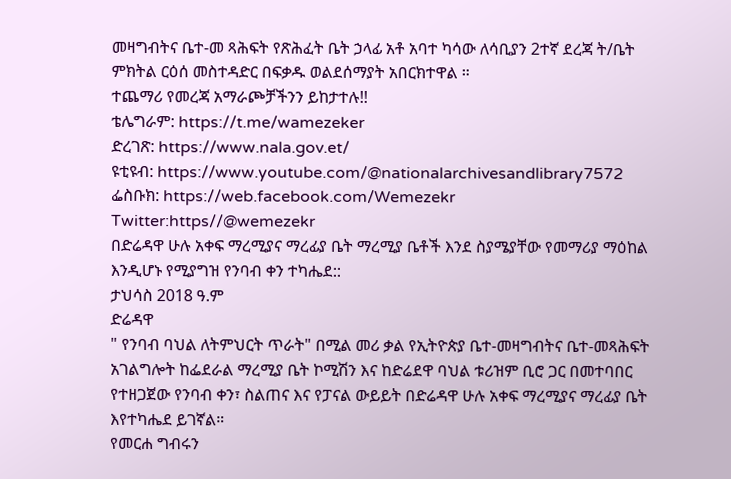መዛግብትና ቤተ-መ ጻሕፍት የጽሕፈት ቤት ኃላፊ አቶ አባተ ካሳው ለሳቢያን 2ተኛ ደረጃ ት/ቤት ምክትል ርዕሰ መስተዳድር በፍቃዱ ወልደሰማያት አበርክተዋል ።
ተጨማሪ የመረጃ አማራጮቻችንን ይከታተሉ!!
ቴሌግራም: https://t.me/wamezeker
ድረገጽ: https://www.nala.gov.et/
ዩቲዩብ: https://www.youtube.com/@nationalarchivesandlibrary7572
ፌስቡክ: https://web.facebook.com/Wemezekr
Twitter:https//@wemezekr
በድሬዳዋ ሁሉ አቀፍ ማረሚያና ማረፊያ ቤት ማረሚያ ቤቶች እንደ ስያሜያቸው የመማሪያ ማዕከል እንዲሆኑ የሚያግዝ የንባብ ቀን ተካሔደ::
ታህሳስ 2018 ዓ.ም
ድሬዳዋ
" የንባብ ባህል ለትምህርት ጥራት" በሚል መሪ ቃል የኢትዮጵያ ቤተ-መዛግብትና ቤተ-መጻሕፍት አገልግሎት ከፌደራል ማረሚያ ቤት ኮሚሽን እና ከድሬደዋ ባህል ቱሪዝም ቢሮ ጋር በመተባበር የተዘጋጀው የንባብ ቀን፣ ስልጠና እና የፓናል ውይይት በድሬዳዋ ሁሉ አቀፍ ማረሚያና ማረፊያ ቤት እየተካሔደ ይገኛል።
የመርሐ ግብሩን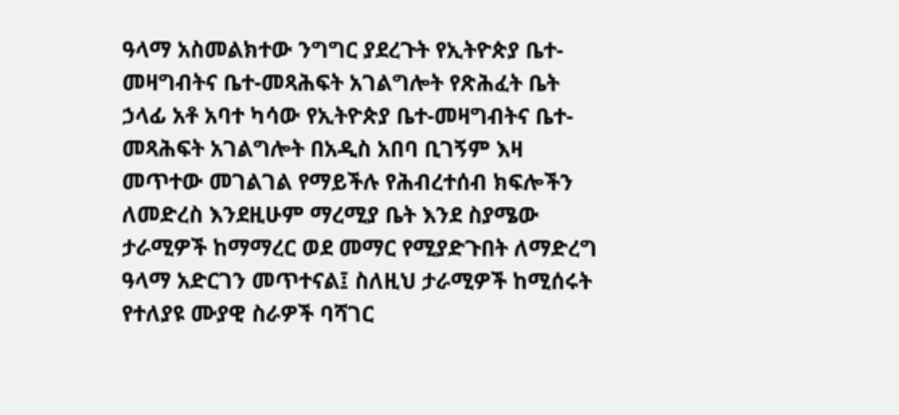ዓላማ አስመልክተው ንግግር ያደረጉት የኢትዮጵያ ቤተ-መዛግብትና ቤተ-መጻሕፍት አገልግሎት የጽሕፈት ቤት ኃላፊ አቶ አባተ ካሳው የኢትዮጵያ ቤተ-መዛግብትና ቤተ-መጻሕፍት አገልግሎት በአዲስ አበባ ቢገኝም እዛ መጥተው መገልገል የማይችሉ የሕብረተሰብ ክፍሎችን ለመድረስ እንደዚሁም ማረሚያ ቤት እንደ ስያሜው ታራሚዎች ከማማረር ወደ መማር የሚያድጉበት ለማድረግ ዓላማ አድርገን መጥተናል፤ ስለዚህ ታራሚዎች ከሚሰሩት የተለያዩ ሙያዊ ስራዎች ባሻገር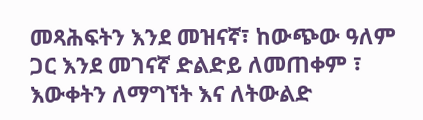መጻሕፍትን እንደ መዝናኛ፣ ከውጭው ዓለም ጋር እንደ መገናኛ ድልድይ ለመጠቀም ፣ እውቀትን ለማግኘት እና ለትውልድ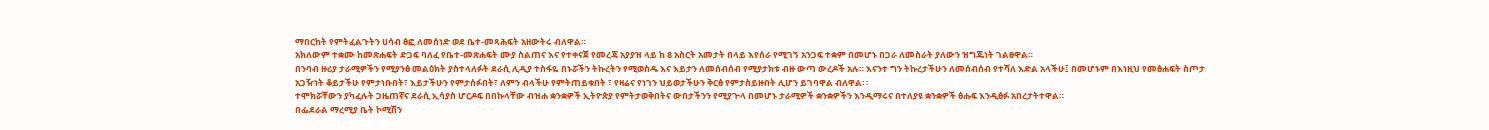ማበርከት የምትፈልጉትን ሀሳብ ፅፎ ለመሰነድ ወደ ቤተ-መጻሕፍት አዘውትሩ ብለዋል።
አክለውም ተቋሙ ከመጽሐፍት ድጋፍ ባለፈ የቤተ-መጽሐፍት ሙያ ስልጠና እና የተቀናጀ የመረጃ አያያዝ ላይ ከ 8 አስርት አመታት በላይ እየሰራ የሚገኝ አንጋፍ ተቋም በመሆኑ በጋራ ለመስራት ያለውን ዝግጁነት ገልፀዋል።
በንባብ ዙሪያ ታራሚዎችን የሚያንፅ መልዕክት ያስተላለፉት ደራሲ ሊዲያ ተስፋዬ በኑሯችን ትኩረትን የሚወስዱ እና እይታን ለመሰብሰብ የሚያታክቱ ብዙ ውጣ ውረዶች አሉ። እናንተ ግን ትኩረታችሁን ለመሰብሰብ የተሻለ እድል አላችሁ፤ በመሆኑም በእነዚህ የመፅሐፍት ስጦታ አጋዥነት ቆይታችሁ የምታነቡበት፣ እይታችሁን የምታሰፉበት፣ ለምን ብላችሁ የምትጠይቁበት ፣ የዛሬና የነገን ህይወታችሁን ቅርፅ የምታስይዙበት ሊሆን ይገባዋል ብለዋል፡ ፡
ተሞክሯቸውን ያካፈሉት ጋዜጠኛና ደራሲ ኢሳያስ ሆርዶፍ በበኩላቸው ብዝሐ ቋንቋዎች ኢትዮጵያ የምትታወቅበትና ውበታችንን የሚያጕላ በመሆኑ ታራሚዎች ቋንቋዎችን እንዲማሩና በተለያዩ ቋንቋዎች ፅሑፍ እንዲፅፉ አበረታትተዋል።
በፌደራል ማረሚያ ቤት ኮሚሽን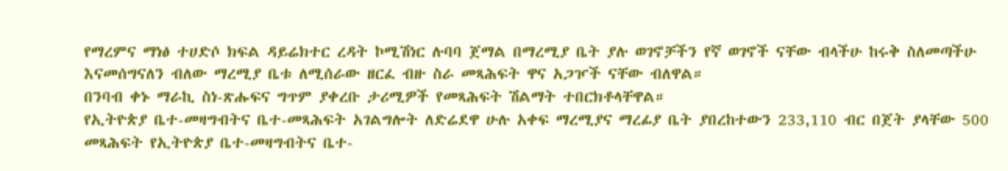የማረምና ማነፅ ተሀድሶ ክፍል ዳይሬክተር ረዳት ኮሚሽነር ሉባባ ጀማል በማረሚያ ቤት ያሉ ወገኖቻችን የኛ ወገኖች ናቸው ብላችሁ ከሩቅ ስለመጣችሁ እናመሰግናለን ብለው ማረሚያ ቤቱ ለሚሰራው ዘርፈ ብዙ ስራ መጻሕፍት ዋና አጋዦች ናቸው ብለዋል።
በንባብ ቀኑ ማራኪ ስነ-ጽሑፍና ግጥም ያቀረቡ ታሪሚዎች የመጻሕፍት ሽልማት ተበርክቶላቸዋል።
የኢትዮጵያ ቤተ-መዛግብትና ቤተ-መጻሕፍት አገልግሎት ለድሬደዋ ሁሉ አቀፍ ማረሚያና ማረፊያ ቤት ያበረከተውን 233,110 ብር በጀት ያላቸው 500 መጻሕፍት የኢትዮጵያ ቤተ-መዛግብትና ቤተ-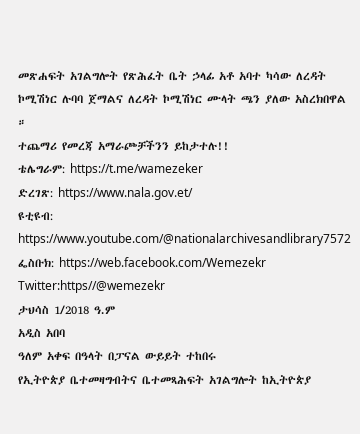መጽሐፍት አገልግሎት የጽሕፈት ቤት ኃላፊ አቶ አባተ ካሳው ለረዳት ኮሚሽነር ሉባባ ጀማልና ለረዳት ኮሚሽነር ሙላት ጫን ያለው አስረክበዋል ።
ተጨማሪ የመረጃ አማራጮቻችንን ይከታተሉ!!
ቴሌግራም: https://t.me/wamezeker
ድረገጽ: https://www.nala.gov.et/
ዩቲዩብ: https://www.youtube.com/@nationalarchivesandlibrary7572
ፌስቡክ: https://web.facebook.com/Wemezekr
Twitter:https//@wemezekr
ታህሳስ 1/2018 ዓ.ም
አዲስ አበባ
ዓለም አቀፍ በዓላት በፓናል ውይይት ተከበሩ
የኢትዮጵያ ቤተመዛግብትና ቤተመጻሕፍት አገልግሎት ከኢትዮጵያ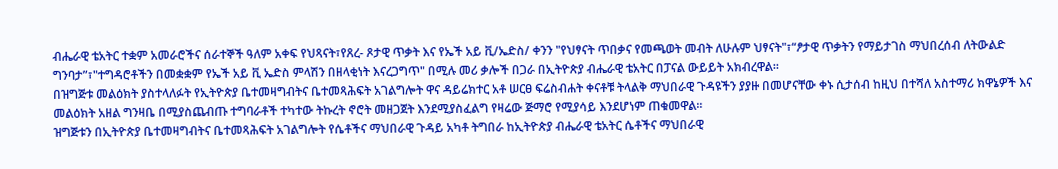ብሔራዊ ቴአትር ተቋም አመራሮችና ሰራተኞች ዓለም አቀፍ የህጻናት፣የጸረ- ጾታዊ ጥቃት እና የኤች አይ ቪ/ኤድስ/ ቀንን "የህፃናት ጥበቃና የመጫወት መብት ለሁሉም ህፃናት"፣“ፆታዊ ጥቃትን የማይታገስ ማህበረሰብ ለትውልድ ግንባታ”፣"ተግዳሮቶችን በመቋቋም የኤች አይ ቪ ኤድስ ምላሽን በዘላቂነት እናረጋግጥ" በሚሉ መሪ ቃሎች በጋራ በኢትዮጵያ ብሔራዊ ቴአትር በፓናል ውይይት አክብረዋል፡፡
በዝግጅቱ መልዕክት ያስተላለፉት የኢትዮጵያ ቤተመዛግብትና ቤተመጻሕፍት አገልግሎት ዋና ዳይሬክተር አቶ ሠርፀ ፍሬስብሐት ቀናቶቹ ትላልቅ ማህበራዊ ጉዳዩችን ያያዙ በመሆናቸው ቀኑ ሲታሰብ ከዚህ በተሻለ አስተማሪ ክዋኔዎች እና መልዕክት አዘል ግንዛቤ በሚያስጨብጡ ተግባራቶች ተካተው ትኩረት ኖሮት መዘጋጀት እንደሚያስፈልግ የዛሬው ጅማሮ የሚያሳይ እንደሆነም ጠቁመዋል፡፡
ዝግጅቱን በኢትዮጵያ ቤተመዛግብትና ቤተመጻሕፍት አገልግሎት የሴቶችና ማህበራዊ ጉዳይ አካቶ ትግበራ ከኢትዮጵያ ብሔራዊ ቴአትር ሴቶችና ማህበራዊ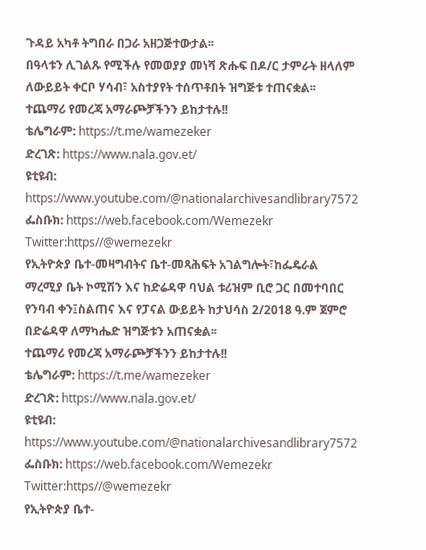ጉዳይ አካቶ ትግበራ በጋራ አዘጋጅተውታል፡፡
በዓላቱን ሊገልጹ የሚችሉ የመወያያ መነሻ ጽሑፍ በዶ/ር ታምራት ዘላለም ለውይይት ቀርቦ ሃሳብ፣ አስተያየት ተሰጥቶበት ዝግጅቱ ተጠናቋል፡፡
ተጨማሪ የመረጃ አማራጮቻችንን ይከታተሉ!!
ቴሌግራም: https://t.me/wamezeker
ድረገጽ: https://www.nala.gov.et/
ዩቲዩብ: https://www.youtube.com/@nationalarchivesandlibrary7572
ፌስቡክ: https://web.facebook.com/Wemezekr
Twitter:https//@wemezekr
የኢትዮጵያ ቤተ-መዛግብትና ቤተ-መጻሕፍት አገልግሎት፣ከፌዴራል ማረሚያ ቤት ኮሚሽን እና ከድሬዳዋ ባህል ቱሪዝም ቢሮ ጋር በመተባበር የንባብ ቀን፤ስልጠና እና የፓናል ውይይት ከታህሳስ 2/2018 ዓ.ም ጀምሮ በድሬዳዋ ለማካሔድ ዝግጅቱን አጠናቋል፡፡
ተጨማሪ የመረጃ አማራጮቻችንን ይከታተሉ!!
ቴሌግራም: https://t.me/wamezeker
ድረገጽ: https://www.nala.gov.et/
ዩቲዩብ: https://www.youtube.com/@nationalarchivesandlibrary7572
ፌስቡክ: https://web.facebook.com/Wemezekr
Twitter:https//@wemezekr
የኢትዮጵያ ቤተ-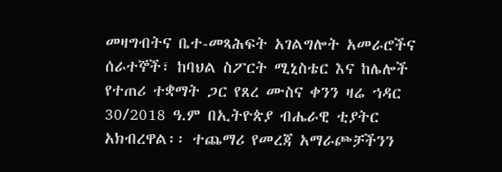መዛግብትና ቤተ-መጻሕፍት አገልግሎት አመራሮችና ሰራተኞች፣ ከባህል ስፖርት ሚኒስቴር እና ከሌሎች የተጠሪ ተቋማት ጋር የጸረ ሙስና ቀንን ዛሬ ኀዳር 30/2018 ዓ.ም በኢትዮጵያ ብሔራዊ ቲያትር አክብረዋል፡፡ ተጨማሪ የመረጃ አማራጮቻችንን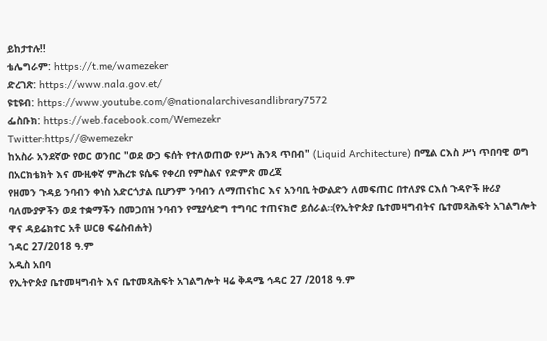ይከታተሉ!!
ቴሌግራም: https://t.me/wamezeker
ድረገጽ: https://www.nala.gov.et/
ዩቲዩብ: https://www.youtube.com/@nationalarchivesandlibrary7572
ፌስቡክ: https://web.facebook.com/Wemezekr
Twitter:https//@wemezekr
ከአስራ አንደኛው የወር ወንበር "ወደ ውኃ ፍሰት የተለወጠው የሥነ ሕንጻ ጥበብ" (Liquid Architecture) በሚል ርእስ ሥነ ጥበባዊ ወግ በአርክቴክት እና ሙዚቀኛ ምሕረቱ ዩሴፍ የቀረበ የምስልና የድምጽ መረጃ
የዘመን ጉዳይ ንባብን ቀነስ አድርጎታል ቢሆንም ንባብን ለማጠናከር እና አንባቢ ትውልድን ለመፍጠር በተለያዩ ርእሰ ጉዳዮች ዙሪያ ባለሙያዎችን ወደ ተቋማችን በመጋበዝ ንባብን የሚያሳድግ ተግባር ተጠናክሮ ይሰራል።(የኢትዮጵያ ቤተመዛግብትና ቤተመጻሕፍት አገልግሎት ዋና ዳይሬክተር አቶ ሠርፀ ፍሬስብሐት)
ኀዳር 27/2018 ዓ.ም
አዲስ አበባ
የኢትዮጵያ ቤተመዛግብት እና ቤተመጻሕፍት አገልግሎት ዛሬ ቅዳሜ ኅዳር 27 /2018 ዓ.ም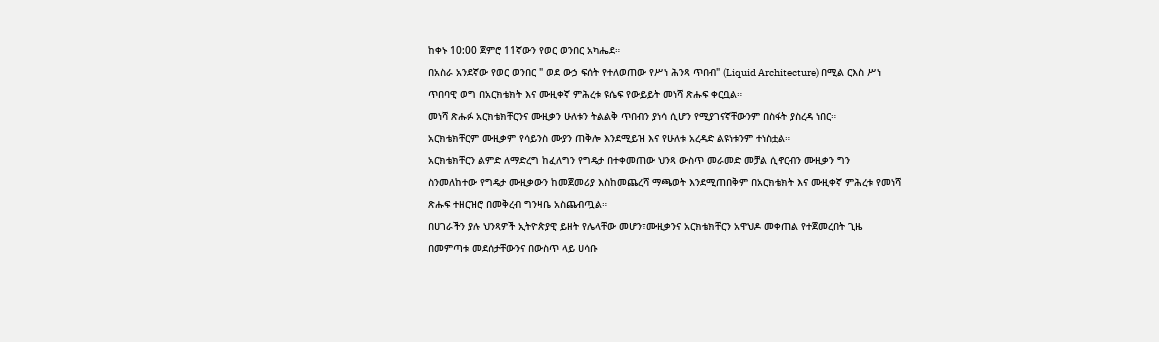ከቀኑ 10:00 ጀምሮ 11ኛውን የወር ወንበር አካሔደ።
በአስራ አንደኛው የወር ወንበር " ወደ ውኃ ፍሰት የተለወጠው የሥነ ሕንጻ ጥበብ" (Liquid Architecture) በሚል ርእስ ሥነ ጥበባዊ ወግ በአርክቴክት እና ሙዚቀኛ ምሕረቱ ዩሴፍ የውይይት መነሻ ጽሑፍ ቀርቧል።
መነሻ ጽሑፉ አርክቴክቸርንና ሙዚቃን ሁለቱን ትልልቅ ጥበብን ያነሳ ሲሆን የሚያገናኛቸውንም በስፋት ያስረዳ ነበር።
አርክቴክቸርም ሙዚቃም የሳይንስ ሙያን ጠቅሎ እንደሚይዝ እና የሁለቱ አረዳድ ልዩነቱንም ተነስቷል።
አርክቴክቸርን ልምድ ለማድረግ ከፈለግን የግዴታ በተቀመጠው ህንጻ ውስጥ መራመድ መቻል ሲኖርብን ሙዚቃን ግን ስንመለከተው የግዴታ ሙዚቃውን ከመጀመሪያ እስከመጨረሻ ማጫወት እንደሚጠበቅም በአርክቴክት እና ሙዚቀኛ ምሕረቱ የመነሻ ጽሑፍ ተዘርዝሮ በመቅረብ ግንዛቤ አስጨብጧል።
በሀገራችን ያሉ ህንጻዎች ኢትዮጵያዊ ይዘት የሌላቸው መሆን፣ሙዚቃንና አርክቴክቸርን አዋህዶ መቀጠል የተጀመረበት ጊዜ በመምጣቱ መደሰታቸውንና በውስጥ ላይ ሀሳቡ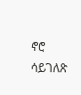ኖሮ ሳይገለጽ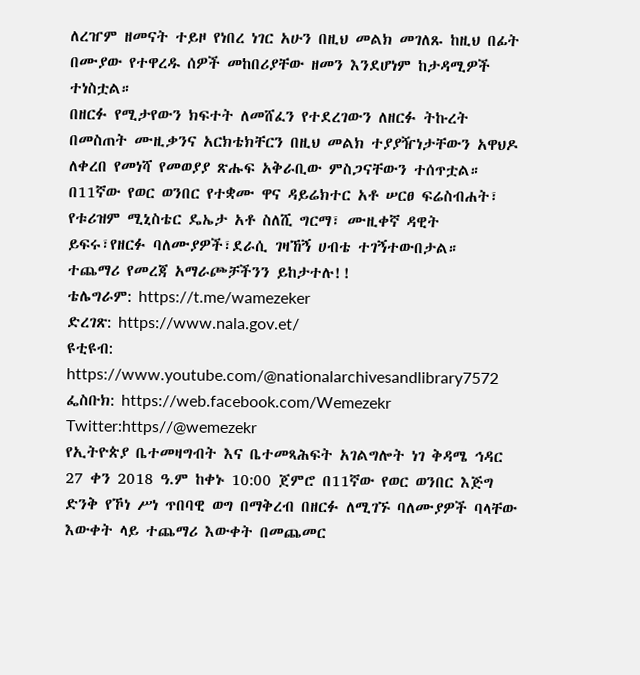ለረዠም ዘመናት ተይዞ የነበረ ነገር አሁን በዚህ መልክ መገለጹ ከዚህ በፊት በሙያው የተዋረዱ ሰዎች መከበሪያቸው ዘመን እንደሆነም ከታዳሚዎች ተነስቷል።
በዘርፉ የሚታየውን ክፍተት ለመሸፈን የተደረገውን ለዘርፉ ትኩረት በመስጠት ሙዚቃንና አርክቴክቸርን በዚህ መልክ ተያያዥነታቸውን አዋህዶ ለቀረበ የመነሻ የመወያያ ጽሑፍ አቅራቢው ምስጋናቸውን ተሰጥቷል።
በ11ኛው የወር ወንበር የተቋሙ ዋና ዳይሬክተር አቶ ሠርፀ ፍሬስብሐት፣ የቱሪዝም ሚኒስቴር ዴኤታ አቶ ስለሺ ግርማ፣ ሙዚቀኛ ዳዊት ይፍሩ፣የዘርፉ ባለሙያዎች፣ደራሲ ገዛኸኝ ሀብቴ ተገኝተውበታል።
ተጨማሪ የመረጃ አማራጮቻችንን ይከታተሉ!!
ቴሌግራም: https://t.me/wamezeker
ድረገጽ: https://www.nala.gov.et/
ዩቲዩብ: https://www.youtube.com/@nationalarchivesandlibrary7572
ፌስቡክ: https://web.facebook.com/Wemezekr
Twitter:https//@wemezekr
የኢትዮጵያ ቤተመዛግብት እና ቤተመጻሕፍት አገልግሎት ነገ ቅዳሜ ኅዳር 27 ቀን 2018 ዓ.ም ከቀኑ 10:00 ጀምሮ በ11ኛው የወር ወንበር እጅግ ድንቅ የኾነ ሥነ ጥበባዊ ወግ በማቅረብ በዘርፉ ለሚገኙ ባለሙያዎች ባላቸው እውቀት ላይ ተጨማሪ እውቀት በመጨመር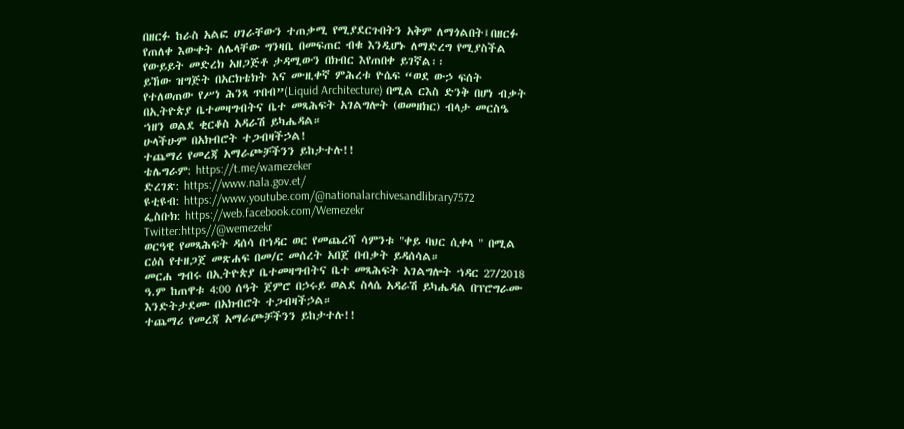በዘርፉ ከራስ አልፎ ሀገራቸውን ተጠቃሚ የሚያደርጉበትን አቅም ለማጎልበት፤በዘርፉ የጠለቀ እውቀት ለሌላቸው ግንዛቤ በመፍጠር ብቁ እንዲሆኑ ለማድረግ የሚያስችል የውይይት መድረክ አዘጋጅቶ ታዳሚውን በክብር እየጠበቀ ይገኛል፡፡
ይኸው ዝግጅት በአርክቴክት እና ሙዚቀኛ ምሕረቱ ዮሴፍ “ወደ ውኃ ፍሰት የተለወጠው የሥነ ሕንጻ ጥበብ”(Liquid Architecture) በሚል ርእስ ድንቅ በሆነ ብቃት በኢትዮጵያ ቤተመዛግብትና ቤተ መጻሕፍት አገልግሎት (ወመዘክር) ብላታ መርስዔ ኀዘን ወልደ ቂርቆስ አዳራሽ ይካሔዳል።
ሁላችሁም በአክብሮት ተጋብዛችኃል!
ተጨማሪ የመረጃ አማራጮቻችንን ይከታተሉ!!
ቴሌግራም: https://t.me/wamezeker
ድረገጽ: https://www.nala.gov.et/
ዩቲዩብ: https://www.youtube.com/@nationalarchivesandlibrary7572
ፌስቡክ: https://web.facebook.com/Wemezekr
Twitter:https//@wemezekr
ወርዓዊ የመጻሕፍት ዳሰሳ በኀዳር ወር የመጨረሻ ሳምንቱ "ቀይ ባህር ሲቀላ " በሚል ርዕስ የተዘጋጀ መጽሐፍ በመ/ር መሰረት አበጀ በብቃት ይዳሰሳል።
መርሐ ግብሩ በኢትዮጵያ ቤተመዛግብትና ቤተ መጻሕፍት አገልግሎት ኀዳር 27/2018 ዓ.ም ከጠዋቱ 4:00 ሰዓት ጀምሮ በኃሩይ ወልደ ስላሴ አዳራሽ ይካሔዳል በፕሮግራሙ እንድትታደሙ በአክብሮት ተጋብዛችኃል።
ተጨማሪ የመረጃ አማራጮቻችንን ይከታተሉ!!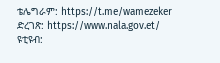ቴሌግራም: https://t.me/wamezeker
ድረገጽ: https://www.nala.gov.et/
ዩቲዩብ: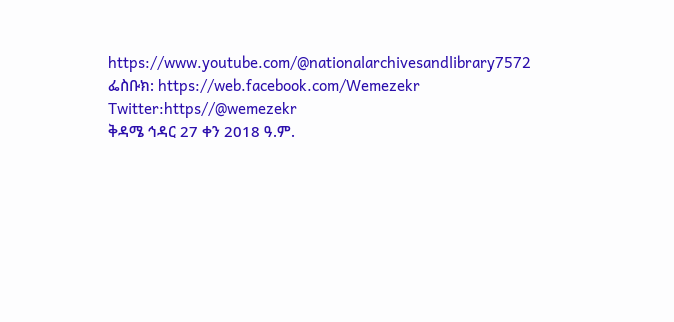https://www.youtube.com/@nationalarchivesandlibrary7572
ፌስቡክ: https://web.facebook.com/Wemezekr
Twitter:https//@wemezekr
ቅዳሜ ኅዳር 27 ቀን 2018 ዓ.ም.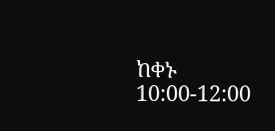ከቀኑ 10:00-12:00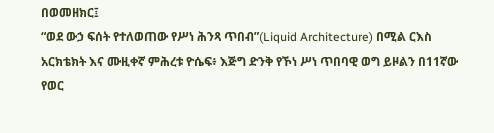በወመዘክር፤
“ወደ ውኃ ፍሰት የተለወጠው የሥነ ሕንጻ ጥበብ”(Liquid Architecture) በሚል ርእስ አርክቴክት እና ሙዚቀኛ ምሕረቱ ዮሴፍ፥ እጅግ ድንቅ የኾነ ሥነ ጥበባዊ ወግ ይዞልን በ11ኛው የወር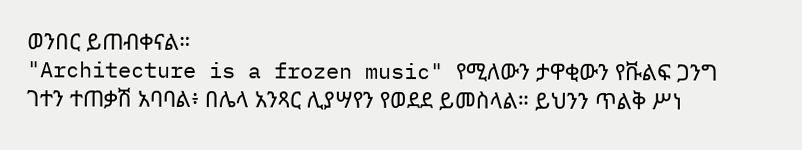ወንበር ይጠብቀናል።
"Architecture is a frozen music" የሚለውን ታዋቂውን የቩልፍ ጋንግ ገተን ተጠቃሽ አባባል፥ በሌላ አንጻር ሊያሣየን የወደደ ይመስላል። ይህንን ጥልቅ ሥነ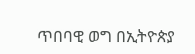ጥበባዊ ወግ በኢትዮጵያ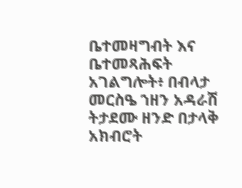ቤተመዛግብት እና ቤተመጻሕፍት አገልግሎት፥ በብላታ መርስዔ ኀዘን አዳራሽ ትታደሙ ዘንድ በታላቅ አክብሮት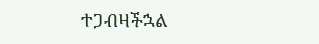ተጋብዛችኋል